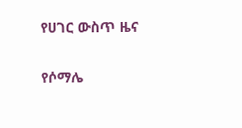የሀገር ውስጥ ዜና

የሶማሌ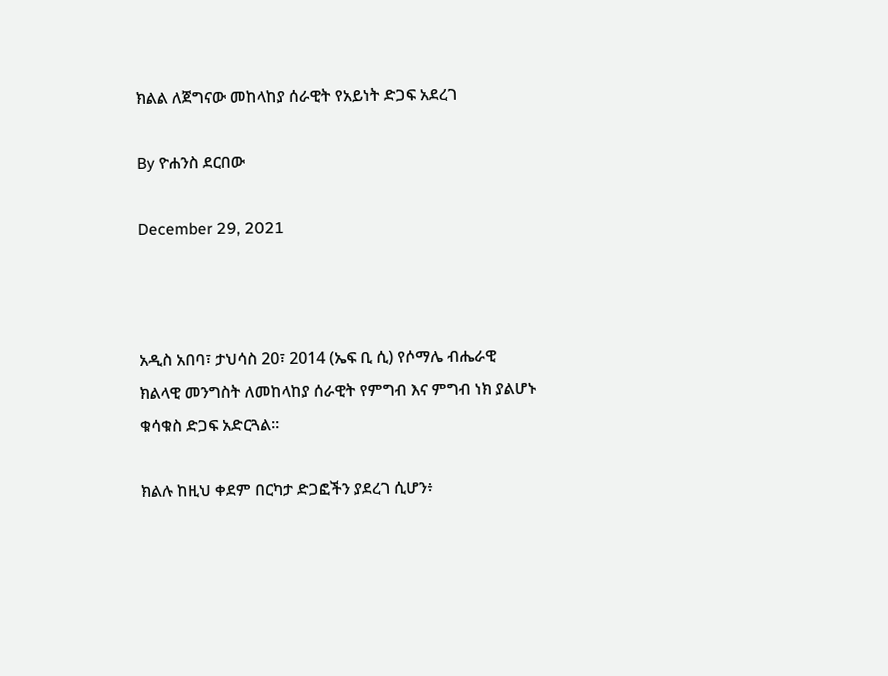ክልል ለጀግናው መከላከያ ሰራዊት የአይነት ድጋፍ አደረገ

By ዮሐንስ ደርበው

December 29, 2021



አዲስ አበባ፣ ታህሳስ 20፣ 2014 (ኤፍ ቢ ሲ) የሶማሌ ብሔራዊ ክልላዊ መንግስት ለመከላከያ ሰራዊት የምግብ እና ምግብ ነክ ያልሆኑ ቁሳቁስ ድጋፍ አድርጓል፡፡

ክልሉ ከዚህ ቀደም በርካታ ድጋፎችን ያደረገ ሲሆን፥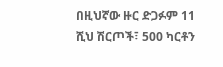በዚህኛው ዙር ድጋፉም 11 ሺህ ሽርጦች፣ 500 ካርቶን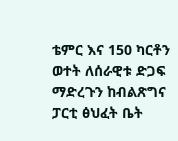ቴምር እና 150 ካርቶን ወተት ለሰራዊቱ ድጋፍ ማድረጉን ከብልጽግና ፓርቲ ፅህፈት ቤት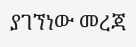ያገኘነው መረጃ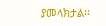ያመላክታል፡፡